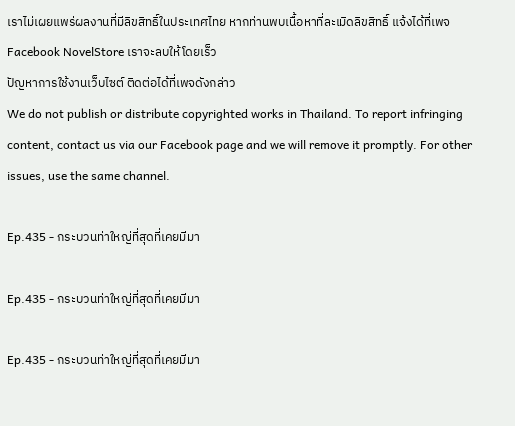เราไม่เผยแพร่ผลงานที่มีลิขสิทธิ์ในประเทศไทย หากท่านพบเนื้อหาที่ละเมิดลิขสิทธิ์ แจ้งได้ที่เพจ Facebook NovelStore เราจะลบให้โดยเร็ว
ปัญหาการใช้งานเว็บไซต์ ติดต่อได้ที่เพจดังกล่าว
We do not publish or distribute copyrighted works in Thailand. To report infringing content, contact us via our Facebook page and we will remove it promptly. For other issues, use the same channel.

Ep.435 - กระบวนท่าใหญ่ที่สุดที่เคยมีมา

Ep.435 - กระบวนท่าใหญ่ที่สุดที่เคยมีมา

Ep.435 - กระบวนท่าใหญ่ที่สุดที่เคยมีมา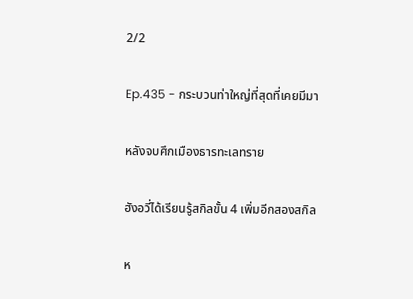2/2

Ep.435 - กระบวนท่าใหญ่ที่สุดที่เคยมีมา

หลังจบศึกเมืองธารทะเลทราย

ฮังอวี่ได้เรียนรู้สกิลขั้น 4 เพิ่มอีกสองสกิล

ห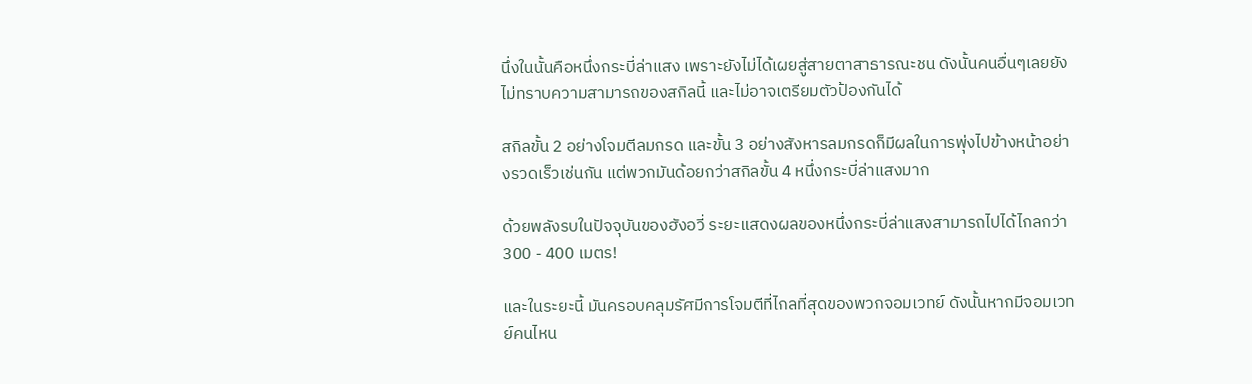นึ่งในนั้นคือหนึ่งกระบี่ล่าแสง เพราะยังไม่ได้เผยสู่สายตาสาธารณะชน ดังนั้นคนอื่นๆเลยยังไม่ทราบความสามารถของสกิลนี้ และไม่อาจเตรียมตัวป้องกันได้

สกิลขั้น 2 อย่างโจมตีลมกรด และขั้น 3 อย่างสังหารลมกรดก็มีผลในการพุ่งไปข้างหน้าอย่างรวดเร็วเช่นกัน แต่พวกมันด้อยกว่าสกิลขั้น 4 หนึ่งกระบี่ล่าแสงมาก

ด้วยพลังรบในปัจจุบันของฮังอวี่ ระยะแสดงผลของหนึ่งกระบี่ล่าแสงสามารถไปได้ไกลกว่า 300 - 400 เมตร!

และในระยะนี้ มันครอบคลุมรัศมีการโจมตีที่ไกลที่สุดของพวกจอมเวทย์ ดังนั้นหากมีจอมเวทย์คนไหน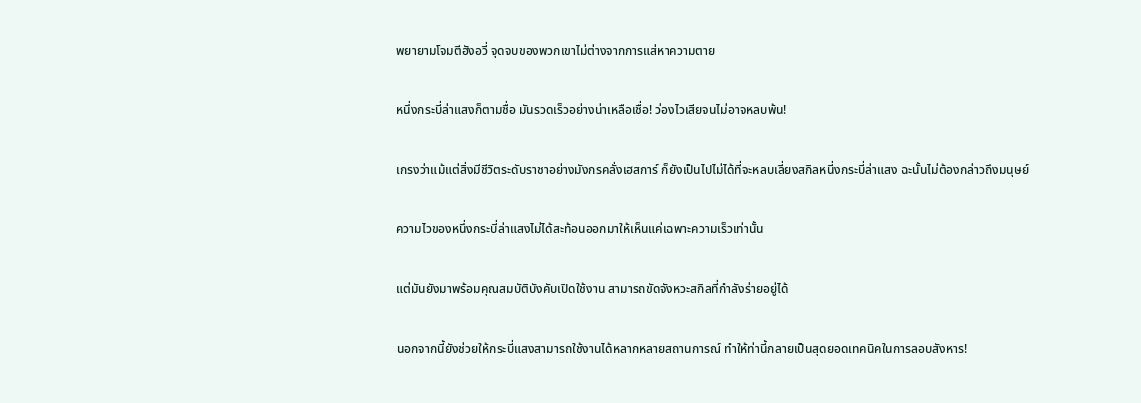พยายามโจมตีฮังอวี่ จุดจบของพวกเขาไม่ต่างจากการแส่หาความตาย

หนึ่งกระบี่ล่าแสงก็ตามชื่อ มันรวดเร็วอย่างน่าเหลือเชื่อ! ว่องไวเสียจนไม่อาจหลบพ้น!

เกรงว่าแม้แต่สิ่งมีชีวิตระดับราชาอย่างมังกรคลั่งเฮสการ์ ก็ยังเป็นไปไม่ได้ที่จะหลบเลี่ยงสกิลหนี่งกระบี่ล่าแสง ฉะนั้นไม่ต้องกล่าวถึงมนุษย์

ความไวของหนึ่งกระบี่ล่าแสงไม่ได้สะท้อนออกมาให้เห็นแค่เฉพาะความเร็วเท่านั้น

แต่มันยังมาพร้อมคุณสมบัติบังคับเปิดใช้งาน สามารถขัดจังหวะสกิลที่กำลังร่ายอยู่ได้

นอกจากนี้ยังช่วยให้กระบี่แสงสามารถใช้งานได้หลากหลายสถานการณ์ ทำให้ท่านี้กลายเป็นสุดยอดเทคนิคในการลอบสังหาร!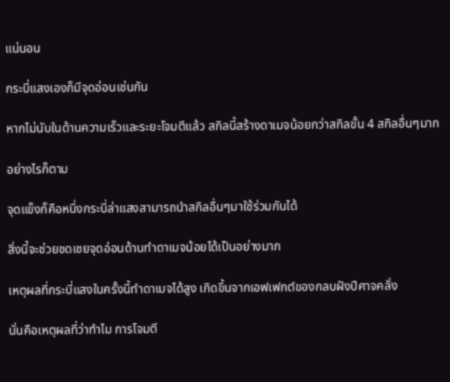แน่นอน

กระบี่แสงเองก็มีจุดอ่อนเช่นกัน

หากไม่นับในด้านความเร็วและระยะโจมตีแล้ว สกิลนี้สร้างดาเมจน้อยกว่าสกิลขั้น 4 สกิลอื่นๆมาก

อย่างไรก็ตาม

จุดแข็งก็คือหนึ่งกระบี่ล่าแสงสามารถนำสกิลอื่นๆมาใช้ร่วมกันได้

สิ่งนี้จะช่วยชดเชยจุดอ่อนด้านทำดาเมจน้อยได้เป็นอย่างมาก

เหตุผลที่กระบี่แสงในครั้งนี้ทำดาเมจได้สูง เกิดขึ้นจากเอฟเฟกต์ของกลบฝังปีศาจคลั่ง

นั่นคือเหตุผลที่ว่าทำไม การโจมตี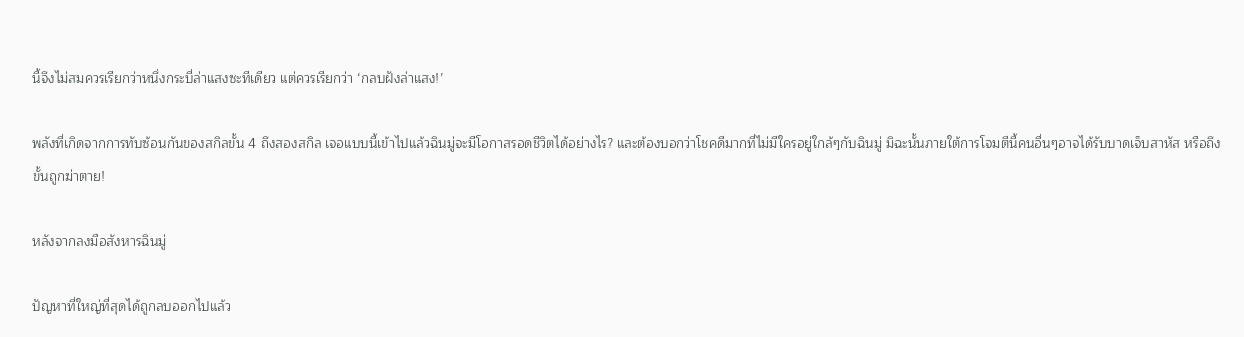นี้จึงไม่สมควรเรียกว่าหนึ่งกระบี่ล่าแสงซะทีเดียว แต่ควรเรียกว่า ‘กลบฝังล่าแสง!’

พลังที่เกิดจากการทับซ้อนกันของสกิลขั้น 4 ถึงสองสกิล เจอแบบนี้เข้าไปแล้วฉินมู่จะมีโอกาสรอดชีวิตได้อย่างไร? และต้องบอกว่าโชคดีมากที่ไม่มีใครอยู่ใกล้ๆกับฉินมู่ มิฉะนั้นภายใต้การโจมตีนี้คนอื่นๆอาจได้รับบาดเจ็บสาหัส หรือถึงขั้นถูกฆ่าตาย!

หลังจากลงมือสังหารฉินมู่

ปัญหาที่ใหญ่ที่สุดได้ถูกลบออกไปแล้ว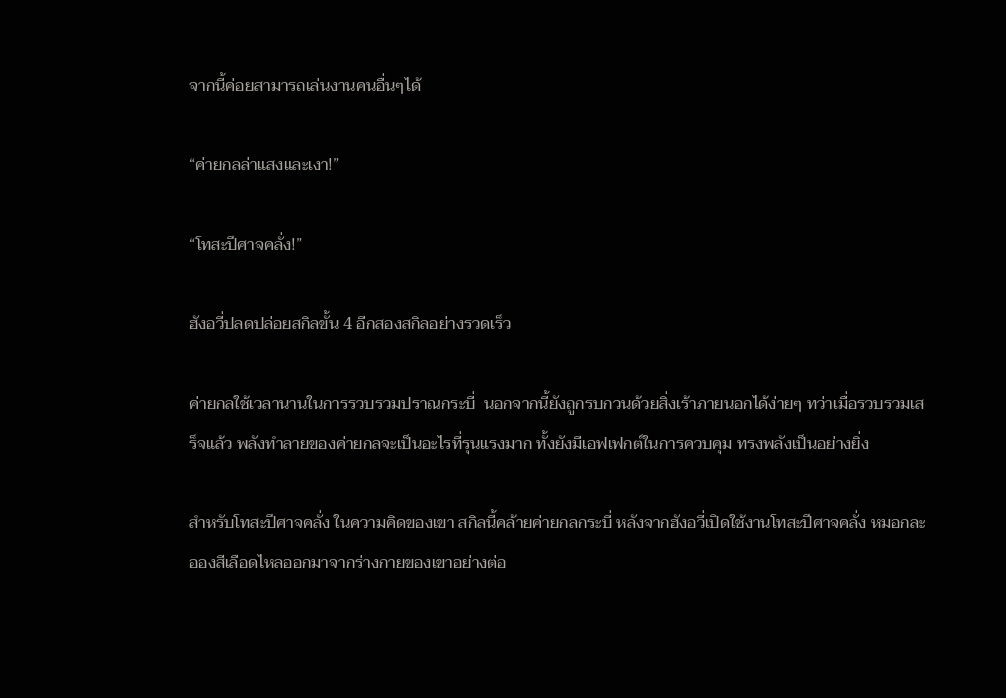จากนี้ค่อยสามารถเล่นงานคนอื่นๆได้

“ค่ายกลล่าแสงและเงา!”

“โทสะปีศาจคลั่ง!”

ฮังอวี่ปลดปล่อยสกิลขั้น 4 อีกสองสกิลอย่างรวดเร็ว

ค่ายกลใช้เวลานานในการรวบรวมปราณกระบี่  นอกจากนี้ยังถูกรบกวนด้วยสิ่งเร้าภายนอกได้ง่ายๆ ทว่าเมื่อรวบรวมเสร็จแล้ว พลังทำลายของค่ายกลจะเป็นอะไรที่รุนแรงมาก ทั้งยังมีเอฟเฟกต์ในการควบคุม ทรงพลังเป็นอย่างยิ่ง

สำหรับโทสะปีศาจคลั่ง ในความคิดของเขา สกิลนี้คล้ายค่ายกลกระบี่ หลังจากฮังอวี่เปิดใช้งานโทสะปีศาจคลั่ง หมอกละอองสีเลือดไหลออกมาจากร่างกายของเขาอย่างต่อ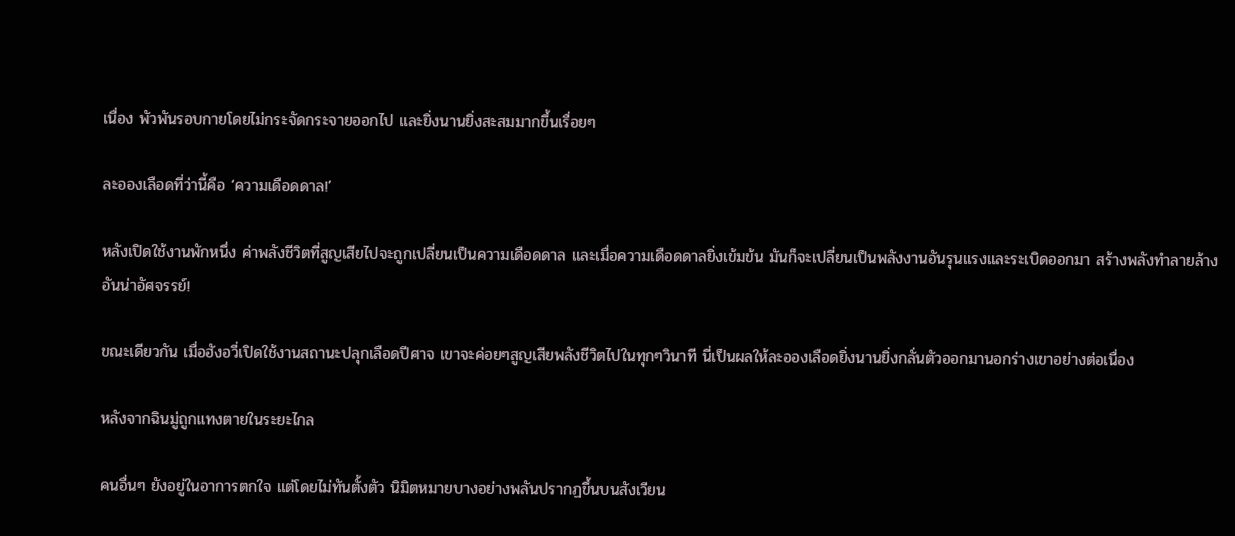เนื่อง พัวพันรอบกายโดยไม่กระจัดกระจายออกไป และยิ่งนานยิ่งสะสมมากขึ้นเรื่อยๆ

ละอองเลือดที่ว่านี้คือ ‘ความเดือดดาล!’

หลังเปิดใช้งานพักหนึ่ง ค่าพลังชีวิตที่สูญเสียไปจะถูกเปลี่ยนเป็นความเดือดดาล และเมื่อความเดือดดาลยิ่งเข้มข้น มันก็จะเปลี่ยนเป็นพลังงานอันรุนแรงและระเบิดออกมา สร้างพลังทำลายล้างอันน่าอัศจรรย์!

ขณะเดียวกัน เมื่อฮังอวี่เปิดใช้งานสถานะปลุกเลือดปีศาจ เขาจะค่อยๆสูญเสียพลังชีวิตไปในทุกๆวินาที นี่เป็นผลให้ละอองเลือดยิ่งนานยิ่งกลั่นตัวออกมานอกร่างเขาอย่างต่อเนื่อง

หลังจากฉินมู่ถูกแทงตายในระยะไกล

คนอื่นๆ ยังอยู่ในอาการตกใจ แต่โดยไม่ทันตั้งตัว นิมิตหมายบางอย่างพลันปรากฏขึ้นบนสังเวียน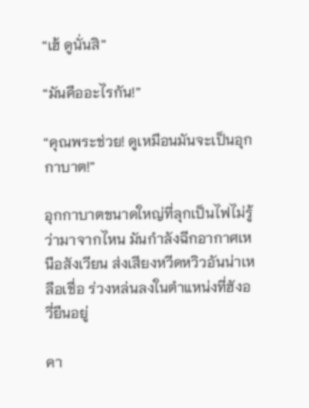“เฮ้ ดูนั่นสิ”

“มันคืออะไรกัน!”

“คุณพระช่วย! ดูเหมือนมันจะเป็นอุกกาบาต!”

อุกกาบาตขนาดใหญ่ที่ลุกเป็นไฟไม่รู้ว่ามาจากไหน มันกำลังฉีกอากาศเหนือสังเวียน ส่งเสียงหวีดหวิวอันน่าเหลือเชื่อ ร่วงหล่นลงในตำแหน่งที่ฮังอวี่ยืนอยู่

คา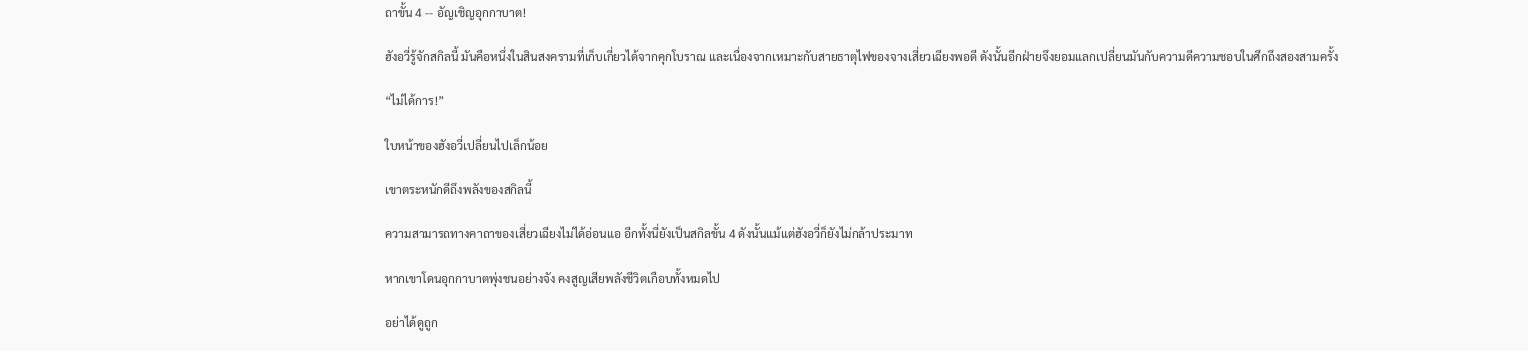ถาขั้น 4 -- อัญเชิญอุกกาบาต!

ฮังอวี่รู้จักสกิลนี้ มันคือหนึ่งในสินสงครามที่เก็บเกี่ยวได้จากคุกโบราณ และเนื่องจากเหมาะกับสายธาตุไฟของจางเสี่ยวเฉียงพอดี ดังนั้นอีกฝ่ายจึงยอมแลกเปลี่ยนมันกับความดีความชอบในศึกถึงสองสามครั้ง

“ไม่ได้การ!”

ใบหน้าของฮังอวี่เปลี่ยนไปเล็กน้อย

เขาตระหนักดีถึงพลังของสกิลนี้

ความสามารถทางคาถาของเสี่ยวเฉียงไม่ได้อ่อนแอ อีกทั้งนี่ยังเป็นสกิลขั้น 4 ดังนั้นแม้แต่ฮังอวี่ก็ยังไม่กล้าประมาท

หากเขาโดนอุกกาบาตพุ่งชนอย่างจัง คงสูญเสียพลังชีวิตเกือบทั้งหมดไป

อย่าได้ดูถูก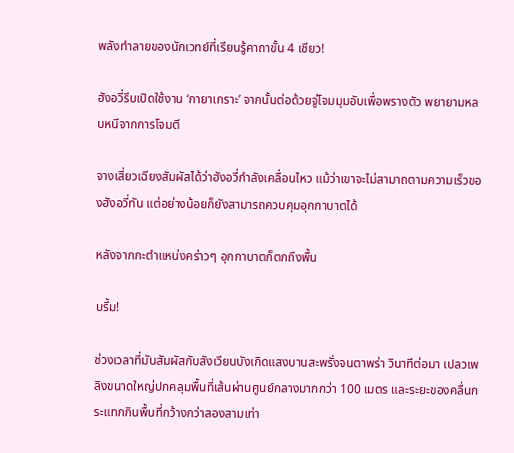พลังทำลายของนักเวทย์ที่เรียนรู้คาถาขั้น 4 เชียว!

ฮังอวี่รีบเปิดใช้งาน ‘กายาเกราะ’ จากนั้นต่อด้วยจู่โจมมุมอับเพื่อพรางตัว พยายามหลบหนีจากการโจมตี

จางเสี่ยวเฉียงสัมผัสได้ว่าฮังอวี่กำลังเคลื่อนไหว แม้ว่าเขาจะไม่สามาถตามความเร็วของฮังอวี่ทัน แต่อย่างน้อยก็ยังสามารถควบคุมอุกกาบาตได้

หลังจากกะตำแหน่งคร่าวๆ อุกกาบาตก็ตกถึงพื้น

บรึ้ม!

ช่วงเวลาที่มันสัมผัสกับสังเวียนบังเกิดแสงบานสะพรั่งจนตาพร่า วินาทีต่อมา เปลวเพลิงขนาดใหญ่ปกคลุมพื้นที่เส้นผ่านศูนย์กลางมากกว่า 100 เมตร และระยะของคลื่นกระแทกกินพื้นที่กว้างกว่าสองสามเท่า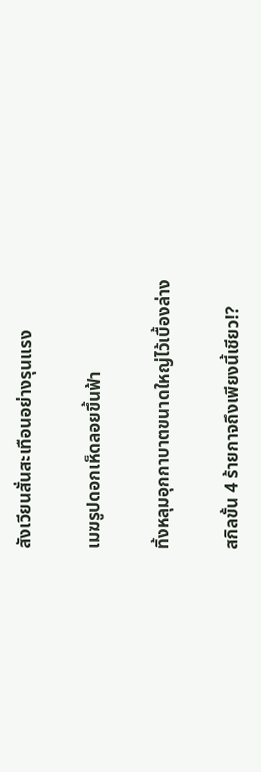สังเวียนสั่นสะเทือนอย่างรุนแรง

เมฆรูปดอกเห็ดลอยขึ้นฟ้า

ทิ้งหลุมอุกกาบาตขนาดใหญ่ไว้เบื้องล่าง

สกิลขั้น 4 ร้ายกาจถึงเพียงนี้เชียว!?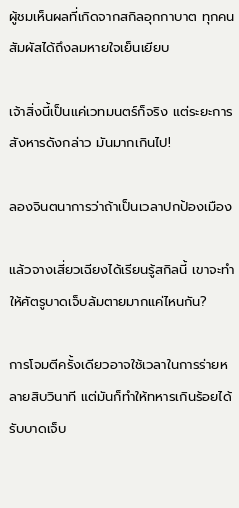ผู้ชมเห็นผลที่เกิดจากสกิลอุกกาบาต ทุกคนสัมผัสได้ถึงลมหายใจเย็นเยียบ

เจ้าสิ่งนี้เป็นแค่เวทมนตร์ก็จริง แต่ระยะการสังหารดังกล่าว มันมากเกินไป!

ลองจินตนาการว่าถ้าเป็นเวลาปกป้องเมือง

แล้วจางเสี่ยวเฉียงได้เรียนรู้สกิลนี้ เขาจะทำให้ศัตรูบาดเจ็บล้มตายมากแค่ไหนกัน?

การโจมตีครั้งเดียวอาจใช้เวลาในการร่ายหลายสิบวินาที แต่มันก็ทำให้ทหารเกินร้อยได้รับบาดเจ็บ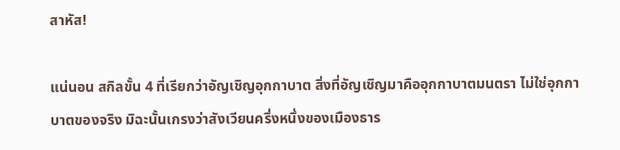สาหัส!

แน่นอน สกิลขั้น 4 ที่เรียกว่าอัญเชิญอุกกาบาต สิ่งที่อัญเชิญมาคืออุกกาบาตมนตรา ไม่ใช่อุกกาบาตของจริง มิฉะนั้นเกรงว่าสังเวียนครึ่งหนึ่งของเมืองธาร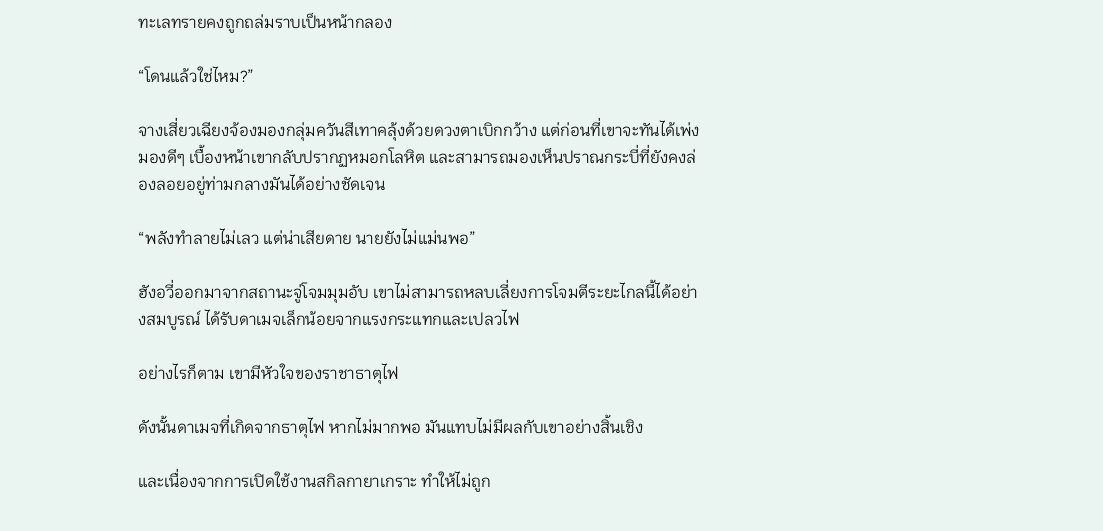ทะเลทรายคงถูกถล่มราบเป็นหน้ากลอง

“โดนแล้วใช่ไหม?”

จางเสี่ยวเฉียงจ้องมองกลุ่มควันสีเทาคลุ้งด้วยดวงตาเบิกกว้าง แต่ก่อนที่เขาจะทันได้เพ่งมองดีๆ เบื้องหน้าเขากลับปรากฏหมอกโลหิต และสามารถมองเห็นปราณกระบี่ที่ยังคงล่องลอยอยู่ท่ามกลางมันได้อย่างชัดเจน

“พลังทำลายไม่เลว แต่น่าเสียดาย นายยังไม่แม่นพอ”

ฮังอวี่ออกมาจากสถานะจู่โจมมุมอับ เขาไม่สามารถหลบเลี่ยงการโจมตีระยะไกลนี้ได้อย่างสมบูรณ์ ได้รับดาเมจเล็กน้อยจากแรงกระแทกและเปลวไฟ

อย่างไรก็ตาม เขามีหัวใจของราชาธาตุไฟ

ดังนั้นดาเมจที่เกิดจากธาตุไฟ หากไม่มากพอ มันแทบไม่มีผลกับเขาอย่างสิ้นเชิง

และเนื่องจากการเปิดใช้งานสกิลกายาเกราะ ทำให้ไม่ถูก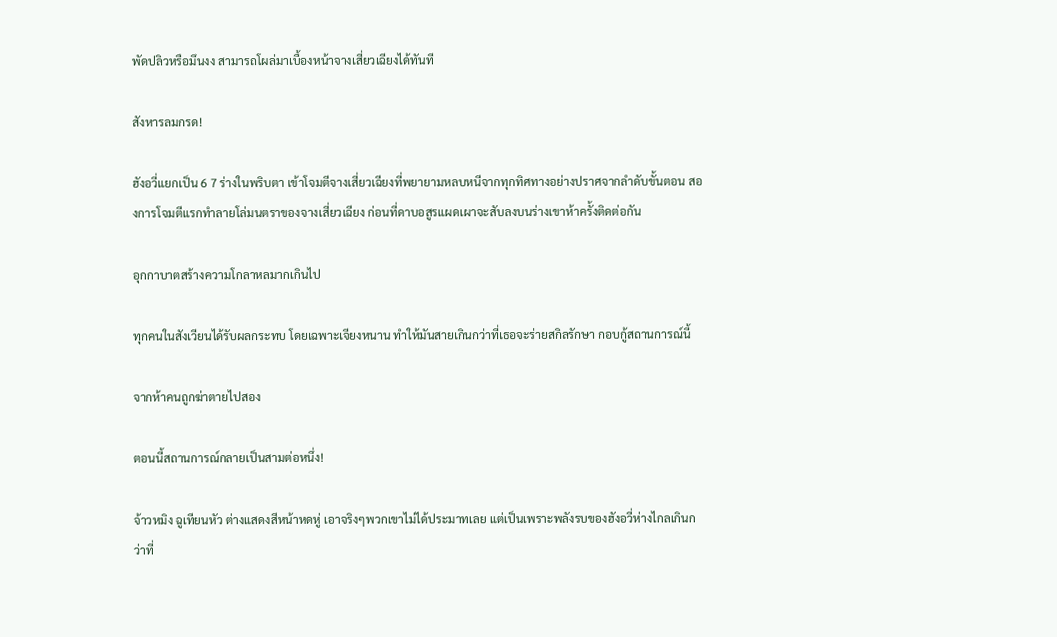พัดปลิวหรือมึนงง สามารถโผล่มาเบื้องหน้าจางเสี่ยวเฉียงได้ทันที

สังหารลมกรด!

ฮังอวี่แยกเป็น 6 7 ร่างในพริบตา เข้าโจมตีจางเสี่ยวเฉียงที่พยายามหลบหนีจากทุกทิศทางอย่างปราศจากลำดับขั้นตอน สองการโจมตีแรกทำลายโล่มนตราของจางเสี่ยวเฉียง ก่อนที่ดาบอสูรแผดเผาจะสับลงบนร่างเขาห้าครั้งติดต่อกัน

อุกกาบาตสร้างความโกลาหลมากเกินไป

ทุกคนในสังเวียนได้รับผลกระทบ โดยเฉพาะเจียงหนาน ทำให้มันสายเกินกว่าที่เธอจะร่ายสกิลรักษา กอบกู้สถานการณ์นี้

จากห้าคนถูกฆ่าตายไปสอง

ตอนนี้สถานการณ์กลายเป็นสามต่อหนึ่ง!

จ้าวหมิง ฉูเทียนหัว ต่างแสดงสีหน้าหดหู่ เอาจริงๆพวกเขาไม่ได้ประมาทเลย แต่เป็นเพราะพลังรบของฮังอวี่ห่างไกลเกินกว่าที่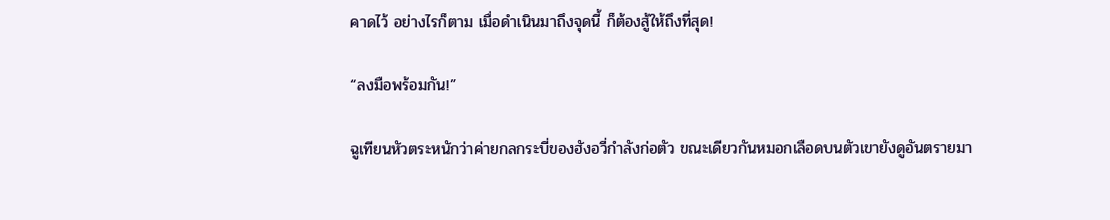คาดไว้ อย่างไรก็ตาม เมื่อดำเนินมาถึงจุดนี้ ก็ต้องสู้ให้ถึงที่สุด!

“ลงมือพร้อมกัน!”

ฉูเทียนหัวตระหนักว่าค่ายกลกระบี่ของฮังอวี่กำลังก่อตัว ขณะเดียวกันหมอกเลือดบนตัวเขายังดูอันตรายมา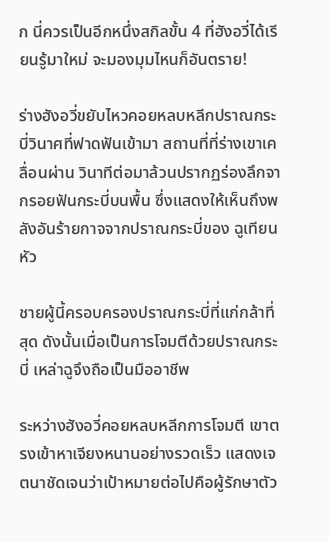ก นี่ควรเป็นอีกหนึ่งสกิลขั้น 4 ที่ฮังอวี่ได้เรียนรู้มาใหม่ จะมองมุมไหนก็อันตราย!

ร่างฮังอวี่ขยับไหวคอยหลบหลีกปราณกระบี่วินาศที่ฟาดฟันเข้ามา สถานที่ที่ร่างเขาเคลื่อนผ่าน วินาทีต่อมาล้วนปรากฏร่องลึกจากรอยฟันกระบี่บนพื้น ซึ่งแสดงให้เห็นถึงพลังอันร้ายกาจจากปราณกระบี่ของ ฉูเทียนหัว

ชายผู้นี้ครอบครองปราณกระบี่ที่แก่กล้าที่สุด ดังนั้นเมื่อเป็นการโจมตีด้วยปราณกระบี่ เหล่าฉูจึงถือเป็นมืออาชีพ

ระหว่างฮังอวี่คอยหลบหลีกการโจมตี เขาตรงเข้าหาเจียงหนานอย่างรวดเร็ว แสดงเจตนาชัดเจนว่าเป้าหมายต่อไปคือผู้รักษาตัว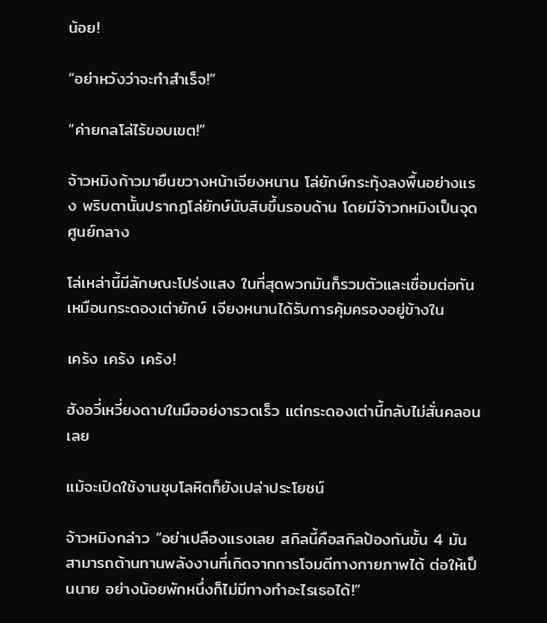น้อย!

“อย่าหวังว่าจะทำสำเร็จ!”

“ค่ายกลโล่ไร้ขอบเขต!”

จ้าวหมิงก้าวมายืนขวางหน้าเจียงหนาน โล่ยักษ์กระทุ้งลงพื้นอย่างแรง พริบตานั้นปรากฏโล่ยักษ์นับสิบขึ้นรอบด้าน โดยมีจ้าวกหมิงเป็นจุดศูนย์กลาง

โล่เหล่านี้มีลักษณะโปร่งแสง ในที่สุดพวกมันก็รวมตัวและเชื่อมต่อกัน เหมือนกระดองเต่ายักษ์ เจียงหนานได้รับการคุ้มครองอยู่ข้างใน

เคร้ง เคร้ง เคร้ง!

ฮังอวี่เหวี่ยงดาบในมืออย่งารวดเร็ว แต่กระดองเต่านี้กลับไม่สั่นคลอนเลย

แม้จะเปิดใช้งานชุบโลหิตก็ยังเปล่าประโยชน์

จ้าวหมิงกล่าว “อย่าเปลืองแรงเลย สกิลนี้คือสกิลป้องกันขั้น 4 มันสามารถต้านทานพลังงานที่เกิดจากการโจมตีทางกายภาพได้ ต่อให้เป็นนาย อย่างน้อยพักหนึ่งก็ไม่มีทางทำอะไรเธอได้!”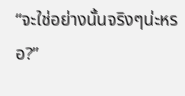“จะใช่อย่างนั้นจริงๆน่ะหรอ?”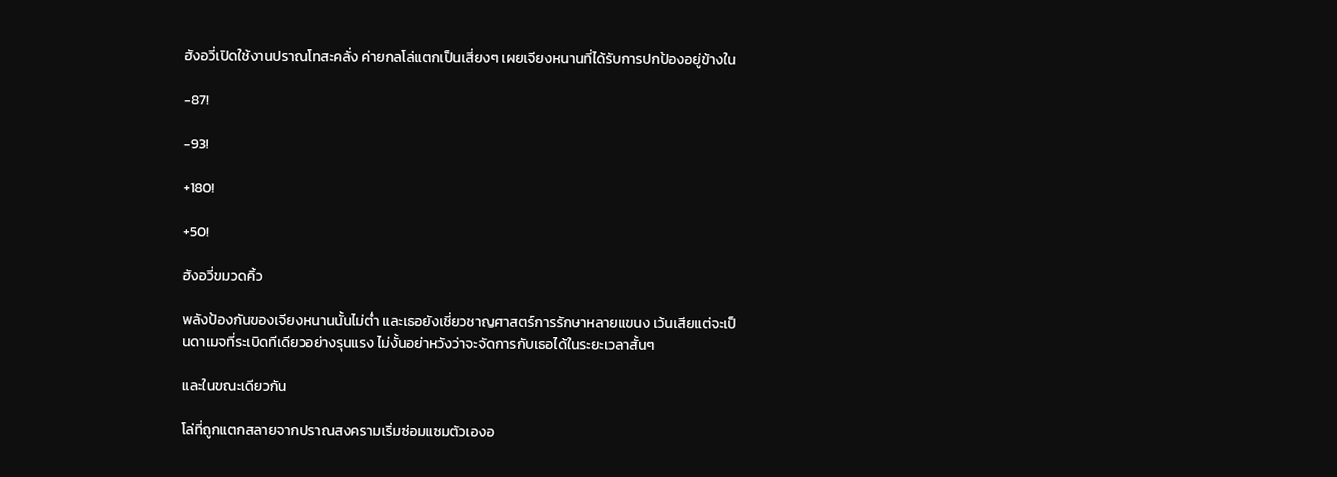ฮังอวี่เปิดใช้งานปราณโทสะคลั่ง ค่ายกลโล่แตกเป็นเสี่ยงๆ เผยเจียงหนานที่ได้รับการปกป้องอยู่ข้างใน

-87!

-93!

+180!

+50!

ฮังอวี่ขมวดคิ้ว

พลังป้องกันของเจียงหนานนั้นไม่ต่ำ และเธอยังเชี่ยวชาญศาสตร์การรักษาหลายแขนง เว้นเสียแต่จะเป็นดาเมจที่ระเบิดทีเดียวอย่างรุนแรง ไม่งั้นอย่าหวังว่าจะจัดการกับเธอได้ในระยะเวลาสั้นๆ

และในขณะเดียวกัน

โล่ที่ถูกแตกสลายจากปราณสงครามเริ่มซ่อมแซมตัวเองอ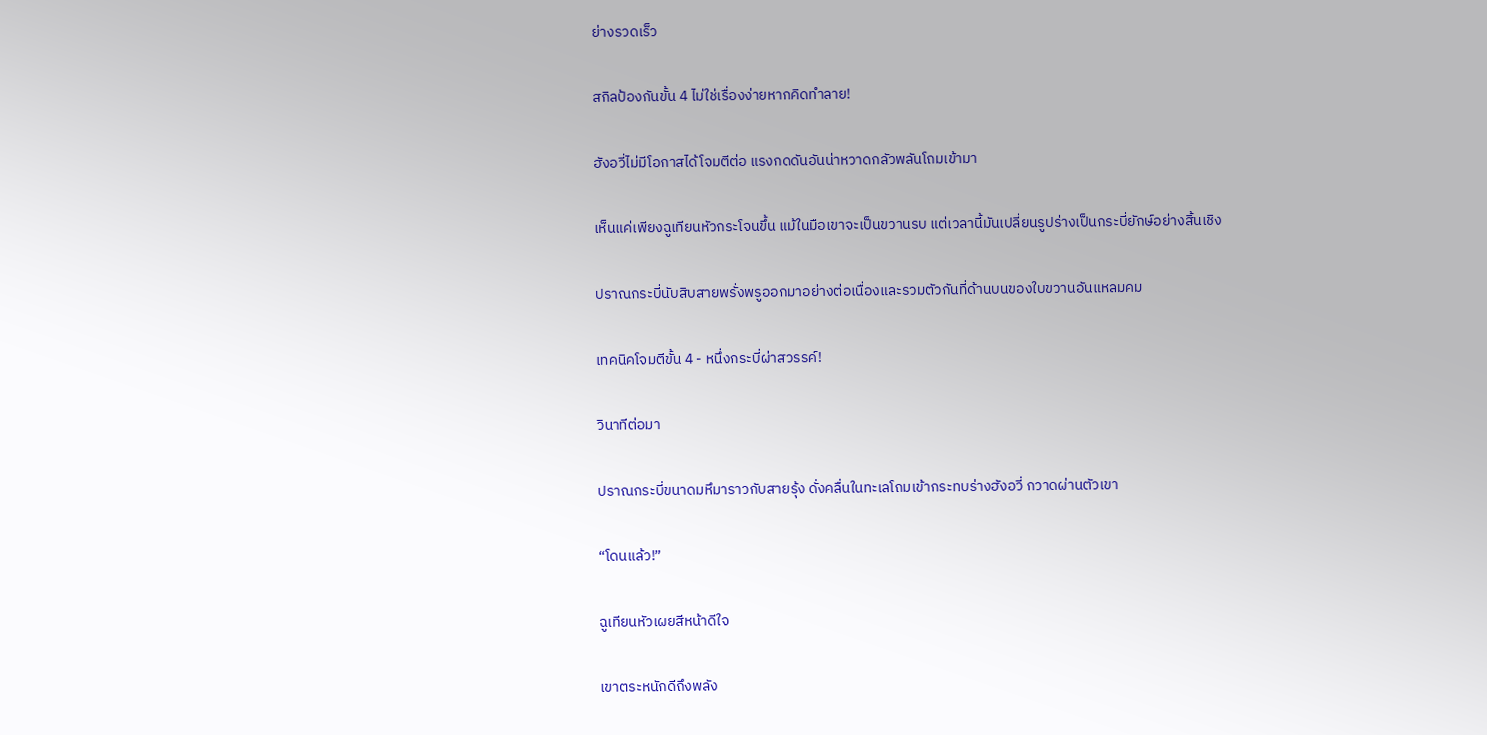ย่างรวดเร็ว

สกิลป้องกันขั้น 4 ไม่ใช่เรื่องง่ายหากคิดทำลาย!

ฮังอวี่ไม่มีโอกาสได้โจมตีต่อ แรงกดดันอันน่าหวาดกลัวพลันโถมเข้ามา

เห็นแค่เพียงฉูเทียนหัวกระโจนขึ้น แม้ในมือเขาจะเป็นขวานรบ แต่เวลานี้มันเปลี่ยนรูปร่างเป็นกระบี่ยักษ์อย่างสิ้นเชิง

ปราณกระบี่นับสิบสายพรั่งพรูออกมาอย่างต่อเนื่องและรวมตัวกันที่ด้านบนของใบขวานอันแหลมคม

เทคนิคโจมตีขั้น 4 - หนึ่งกระบี่ผ่าสวรรค์!

วินาทีต่อมา

ปราณกระบี่ขนาดมหึมาราวกับสายรุ้ง ดั่งคลื่นในทะเลโถมเข้ากระทบร่างฮังอวี่ กวาดผ่านตัวเขา

“โดนแล้ว!”

ฉูเทียนหัวเผยสีหน้าดีใจ

เขาตระหนักดีถึงพลัง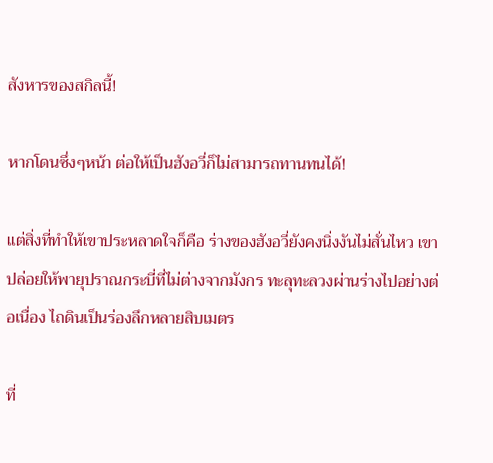สังหารของสกิลนี้!

หากโดนซึ่งๆหน้า ต่อให้เป็นฮังอวี่ก็ไม่สามารถทานทนได้!

แต่สิ่งที่ทำให้เขาประหลาดใจก็คือ ร่างของฮังอวี่ยังคงนิ่งงันไม่สั่นไหว เขาปล่อยให้พายุปราณกระบี่ที่ไม่ต่างจากมังกร ทะลุทะลวงผ่านร่างไปอย่างต่อเนื่อง ไถดินเป็นร่องลึกหลายสิบเมตร

ที่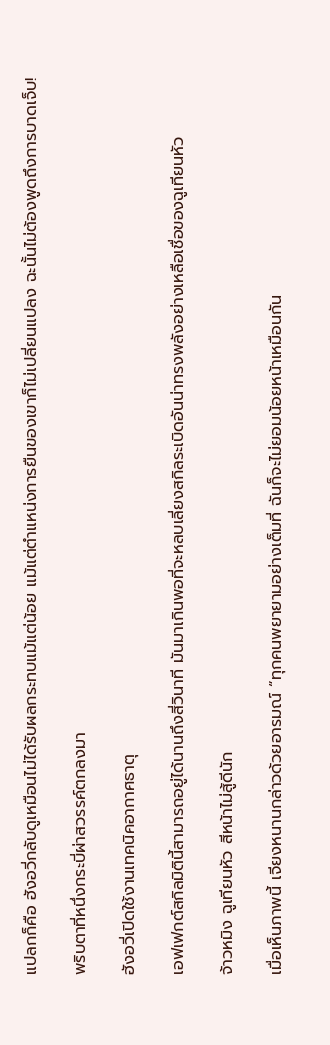แปลกก็คือ ฮังอวี่กลับดูเหมือนไม่ได้รับผลกระทบแม้แต่น้อย แม้แต่ตำแหน่งการยืนของเขาก็ไม่เปลี่ยนแปลง ฉะนั้นไม่ต้องพูดถึงการบาดเจ็บ!

พริบตาที่หนึ่งกระบี่ผ่าสวรรค์ตกลงมา

ฮังอวี่เปิดใช้งานเทคนิคอากาศธาตุ

เอฟเฟกต์สกิลมิตินี้สามารถอยู่ได้นานถึงสี่วินาที มันมาเกินพอที่จะหลบเลี่ยงสกิลระเบิดอันน่าทรงพลังอย่างเหลือเชื่อของฉูเทียนหัว

จ้าวหมิง ฉูเทียนหัว สีหน้าไม่สู้ดีนัก

เมื่อเห็นภาพนี้ เจียงหนานกล่าวด้วยอารมณ์ “ทุกคนพยายามอย่างเต็มที่ ฉันก็จะไม่ยอมน้อยหน้าเหมือนกัน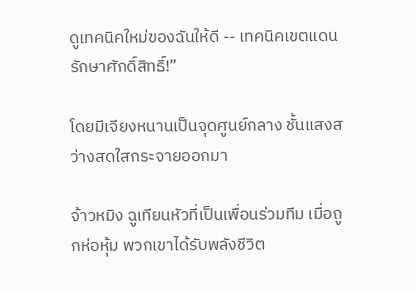ดูเทคนิคใหม่ของฉันให้ดี -- เทคนิคเขตแดนรักษาศักดิ์สิทธิ์!”

โดยมีเจียงหนานเป็นจุดศูนย์กลาง ชั้นแสงสว่างสดใสกระจายออกมา

จ้าวหมิง ฉูเทียนหัวที่เป็นเพื่อนร่วมทีม เมื่อถูกห่อหุ้ม พวกเขาได้รับพลังชีวิต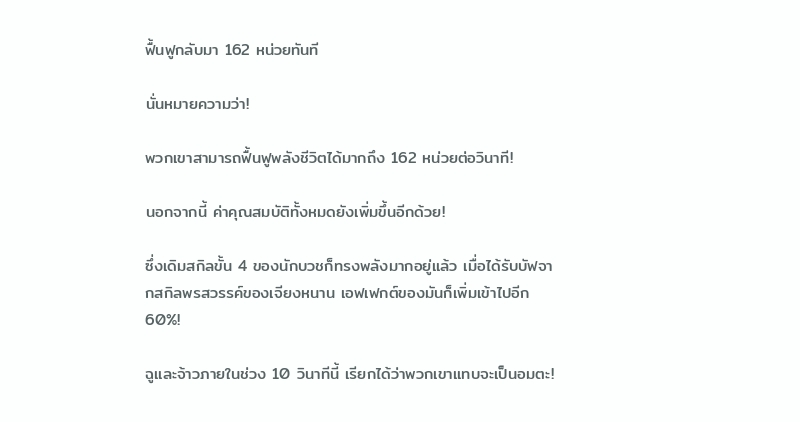ฟื้นฟูกลับมา 162 หน่วยทันที

นั่นหมายความว่า!

พวกเขาสามารถฟื้นฟูพลังชีวิตได้มากถึง 162 หน่วยต่อวินาที!

นอกจากนี้ ค่าคุณสมบัติทั้งหมดยังเพิ่มขึ้นอีกด้วย!

ซึ่งเดิมสกิลขั้น 4 ของนักบวชก็ทรงพลังมากอยู่แล้ว เมื่อได้รับบัฟจากสกิลพรสวรรค์ของเจียงหนาน เอฟเฟกต์ของมันก็เพิ่มเข้าไปอีก 60%!

ฉูและจ้าวภายในช่วง 10 วินาทีนี้ เรียกได้ว่าพวกเขาแทบจะเป็นอมตะ!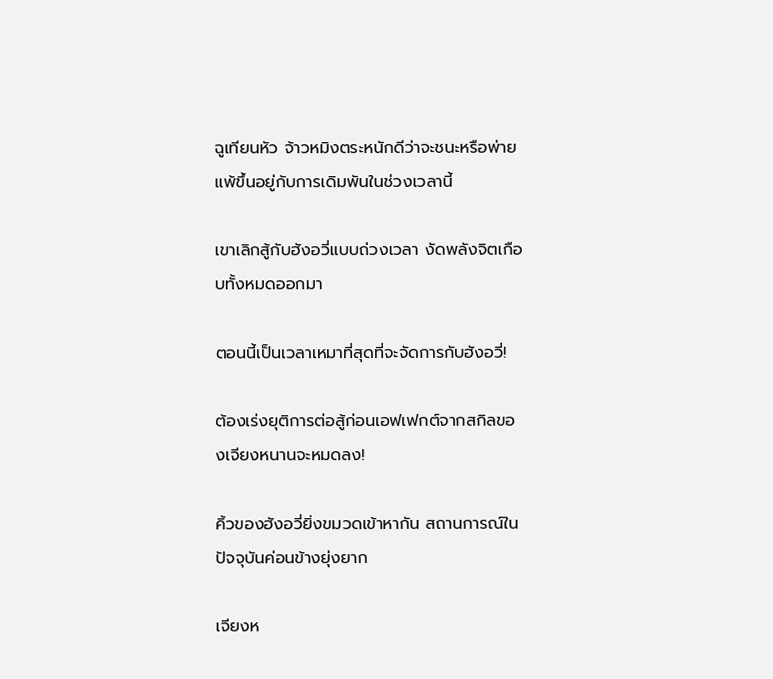ฉูเทียนหัว จ้าวหมิงตระหนักดีว่าจะชนะหรือพ่ายแพ้ขึ้นอยู่กับการเดิมพันในช่วงเวลานี้

เขาเลิกสู้กับฮังอวี่แบบถ่วงเวลา งัดพลังจิตเกือบทั้งหมดออกมา

ตอนนี้เป็นเวลาเหมาที่สุดที่จะจัดการกับฮังอวี่!

ต้องเร่งยุติการต่อสู้ก่อนเอฟเฟกต์จากสกิลของเจียงหนานจะหมดลง!

คิ้วของฮังอวี่ยิ่งขมวดเข้าหากัน สถานการณ์ในปัจจุบันค่อนข้างยุ่งยาก

เจียงห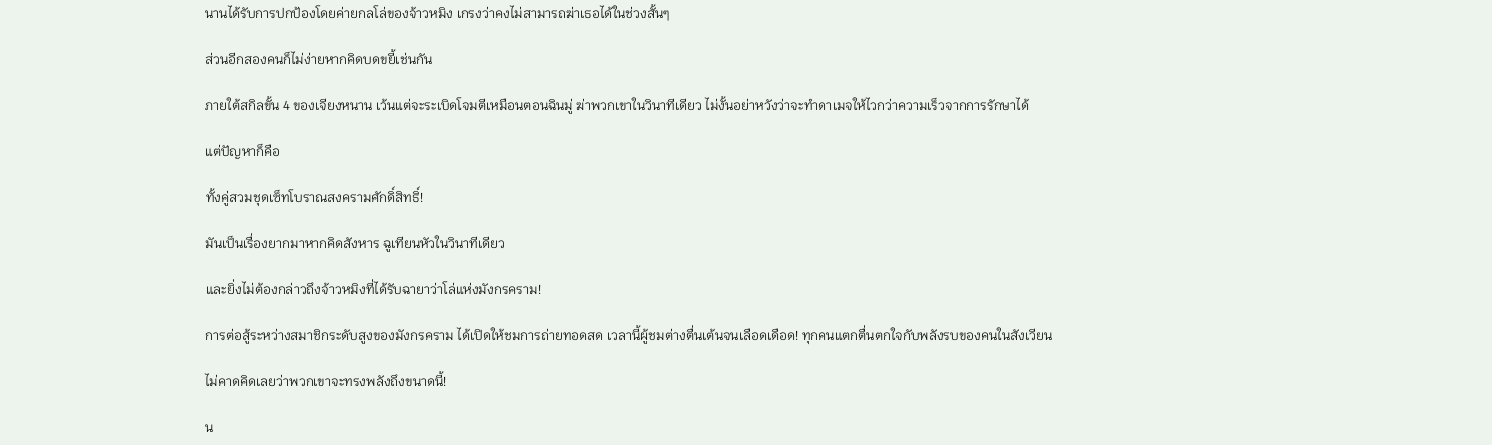นานได้รับการปกป้องโดยค่ายกลโล่ของจ้าวหมิง เกรงว่าคงไม่สามารถฆ่าเธอได้ในช่วงสั้นๆ

ส่วนอีกสองคนก็ไม่ง่ายหากคิดบดขยี้เช่นกัน

ภายใต้สกิลขั้น 4 ของเจียงหนาน เว้นแต่จะระเบิดโจมตีเหมือนตอนฉินมู่ ฆ่าพวกเขาในวินาทีเดียว ไม่งั้นอย่าหวังว่าจะทำดาเมจให้ไวกว่าความเร็วจากการรักษาได้

แต่ปัญหาก็คือ

ทั้งคู่สวมชุดเซ็ทโบราณสงครามศักดิ์สิทธิ์!

มันเป็นเรื่องยากมาหากคิดสังหาร ฉูเทียนหัวในวินาทีเดียว

และยิ่งไม่ต้องกล่าวถึงจ้าวหมิงที่ได้รับฉายาว่าโล่แห่งมังกรคราม!

การต่อสู้ระหว่างสมาชิกระดับสูงของมังกรคราม ได้เปิดให้ชมการถ่ายทอดสด เวลานี้ผู้ชมต่างตื่นเต้นจนเลือดเดือด! ทุกคนแตกตื่นตกใจกับพลังรบของคนในสังเวียน

ไม่คาดคิดเลยว่าพวกเขาจะทรงพลังถึงขนาดนี้!

น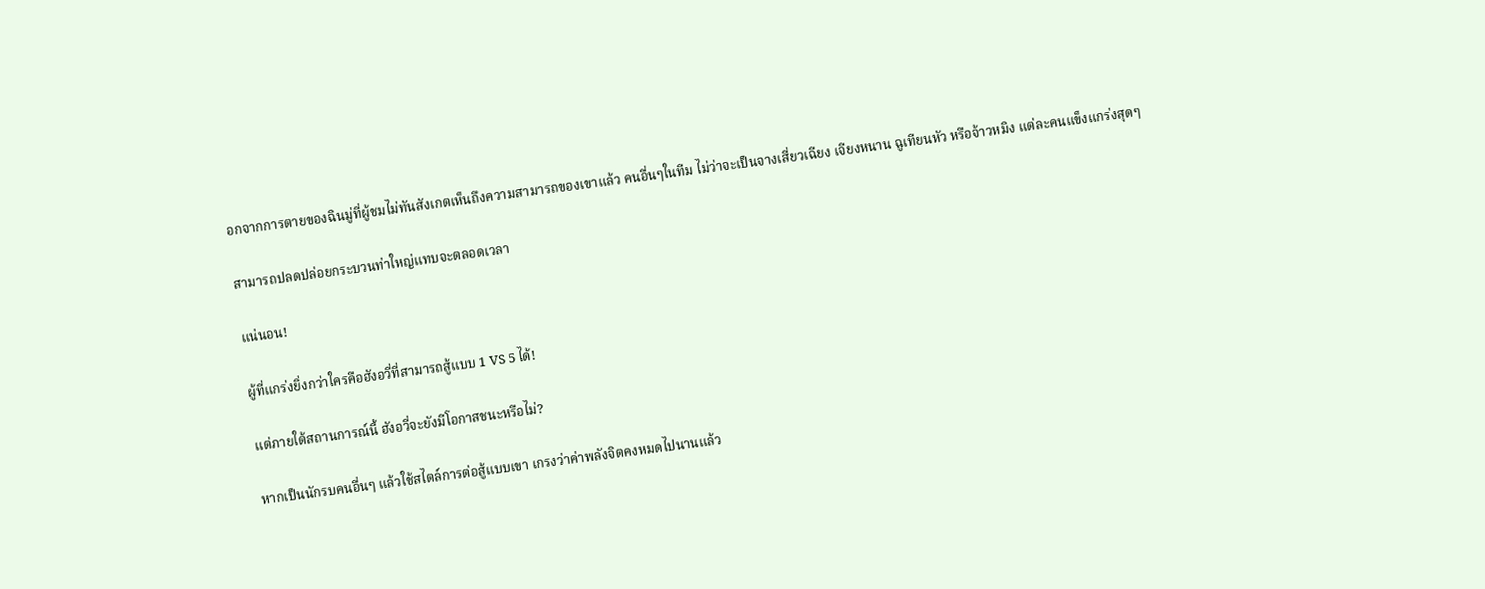อกจากการตายของฉินมู่ที่ผู้ชมไม่ทันสังเกตเห็นถึงความสามารถของเขาแล้ว คนอื่นๆในทีม ไม่ว่าจะเป็นจางเสี่ยวเฉียง เจียงหนาน ฉูเทียนหัว หรือจ้าวหมิง แต่ละคนแข็งแกร่งสุดๆ

สามารถปลดปล่อยกระบวนท่าใหญ่แทบจะตลอดเวลา

แน่นอน!

ผู้ที่แกร่งยิ่งกว่าใครคือฮังอวี่ที่สามารถสู้แบบ 1 VS 5 ได้!

แต่ภายใต้สถานการณ์นี้ ฮังอวี่จะยังมีโอกาสชนะหรือไม่?

หากเป็นนักรบคนอื่นๆ แล้วใช้สไตล์การต่อสู้แบบเขา เกรงว่าค่าพลังจิตคงหมดไปนานแล้ว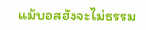แม้บอสฮังจะไม่ธรรม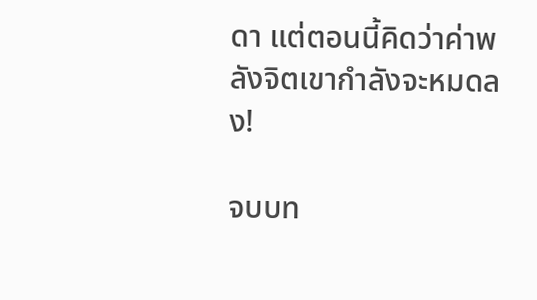ดา แต่ตอนนี้คิดว่าค่าพลังจิตเขากำลังจะหมดลง!

จบบท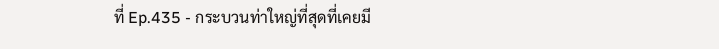ที่ Ep.435 - กระบวนท่าใหญ่ที่สุดที่เคยมี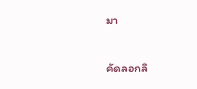มา

คัดลอกลิ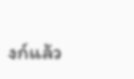งก์แล้ว